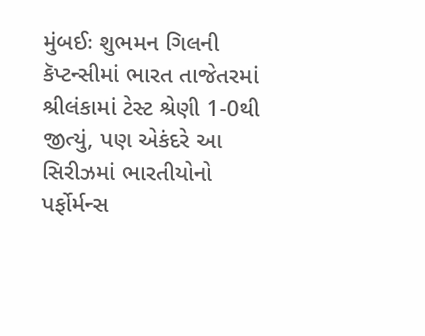મુંબઈઃ શુભમન ગિલની કૅપ્ટન્સીમાં ભારત તાજેતરમાં શ્રીલંકામાં ટેસ્ટ શ્રેણી 1-0થી જીત્યું, પણ એકંદરે આ સિરીઝમાં ભારતીયોનો પર્ફોર્મન્સ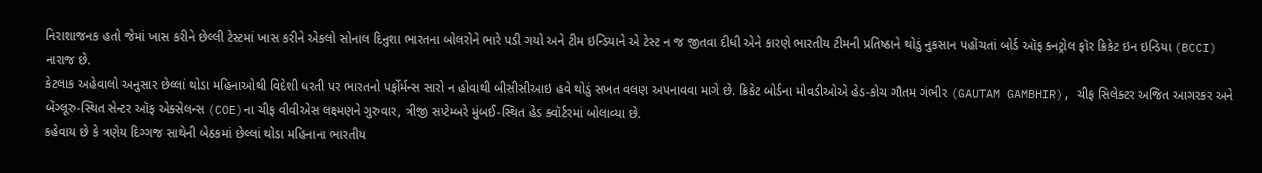નિરાશાજનક હતો જેમાં ખાસ કરીને છેલ્લી ટેસ્ટમાં ખાસ કરીને એકલો સોનાલ દિનુશા ભારતના બોલરોને ભારે પડી ગયો અને ટીમ ઇન્ડિયાને એ ટેસ્ટ ન જ જીતવા દીધી એને કારણે ભારતીય ટીમની પ્રતિષ્ઠાને થોડું નુકસાન પહોંચતાં બોર્ડ ઑફ ક્નટ્રોલ ફૉર ક્રિકેટ ઇન ઇન્ડિયા (BCCI) નારાજ છે.
કેટલાક અહેવાલો અનુસાર છેલ્લાં થોડા મહિનાઓથી વિદેશી ધરતી પર ભારતનો પર્ફોર્મન્સ સારો ન હોવાથી બીસીસીઆઇ હવે થોડું સખત વલણ અપનાવવા માગે છે. ક્રિકેટ બોર્ડના મોવડીઓએ હેડ-કોચ ગૌતમ ગંભીર (GAUTAM GAMBHIR), ચીફ સિલેક્ટર અજિત આગરકર અને બેંગ્લૂરુ-સ્થિત સેન્ટર ઑફ એક્સેલન્સ (COE)ના ચીફ વીવીએસ લક્ષ્મણને ગુરુવાર, ત્રીજી સપ્ટેમ્બરે મુંબઈ-સ્થિત હેડ ક્વૉર્ટરમાં બોલાવ્યા છે.
કહેવાય છે કે ત્રણેય દિગ્ગજ સાથેની બેઠકમાં છેલ્લાં થોડા મહિનાના ભારતીય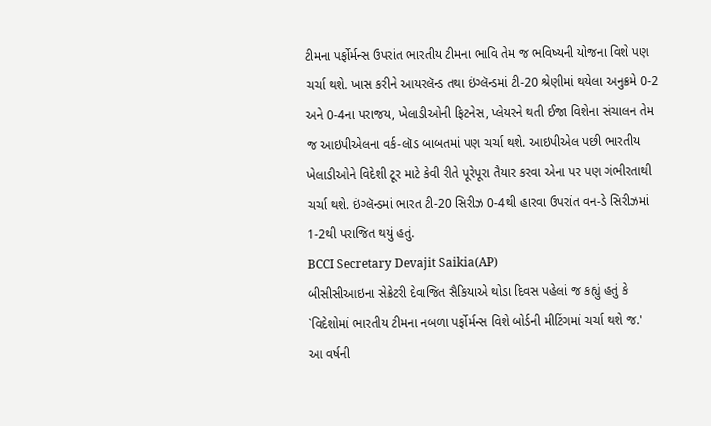ટીમના પર્ફોર્મન્સ ઉપરાંત ભારતીય ટીમના ભાવિ તેમ જ ભવિષ્યની યોજના વિશે પણ ચર્ચા થશે. ખાસ કરીને આયરલૅન્ડ તથા ઇંગ્લૅન્ડમાં ટી-20 શ્રેણીમાં થયેલા અનુક્રમે 0-2 અને 0-4ના પરાજય, ખેલાડીઓની ફિટનેસ, પ્લેયરને થતી ઈજા વિશેના સંચાલન તેમ જ આઇપીએલના વર્ક-લૉડ બાબતમાં પણ ચર્ચા થશે. આઇપીએલ પછી ભારતીય ખેલાડીઓને વિદેશી ટૂર માટે કેવી રીતે પૂરેપૂરા તૈયાર કરવા એના પર પણ ગંભીરતાથી ચર્ચા થશે. ઇંગ્લૅન્ડમાં ભારત ટી-20 સિરીઝ 0-4થી હારવા ઉપરાંત વન-ડે સિરીઝમાં 1-2થી પરાજિત થયું હતું.
BCCI Secretary Devajit Saikia(AP)
બીસીસીઆઇના સેક્રેટરી દેવાજિત સૈકિયાએ થોડા દિવસ પહેલાં જ કહ્યું હતું કે `વિદેશોમાં ભારતીય ટીમના નબળા પર્ફોર્મન્સ વિશે બોર્ડની મીટિંગમાં ચર્ચા થશે જ.'
આ વર્ષની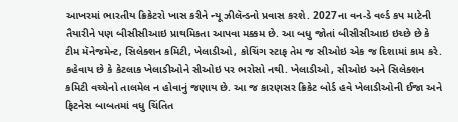આખરમાં ભારતીય ક્રિકેટરો ખાસ કરીને ન્યૂ ઝીલૅન્ડનો પ્રવાસ કરશે. 2027ના વન-ડે વર્લ્ડ કપ માટેની તૈયારીને પણ બીસીસીઆઇ પ્રાથમિકતા આપવા મક્કમ છે. આ બધુ જોતાં બીસીસીઆઇ ઇચ્છે છે કે ટીમ મૅનેજમેન્ટ, સિલેક્શન કમિટી, ખેલાડીઓ, કોચિંગ સ્ટાફ તેમ જ સીઓઇ એક જ દિશામાં કામ કરે.
કહેવાય છે કે કેટલાક ખેલાડીઓને સીઓઇ પર ભરોસો નથી. ખેલાડીઓ, સીઓઇ અને સિલેક્શન કમિટી વચ્ચેનો તાલમેલ ન હોવાનું જણાય છે. આ જ કારણસર ક્રિકેટ બોર્ડ હવે ખેલાડીઓની ઈજા અને ફિટનેસ બાબતમાં વધુ ચિંતિત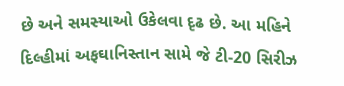છે અને સમસ્યાઓ ઉકેલવા દૃઢ છે. આ મહિને દિલ્હીમાં અફઘાનિસ્તાન સામે જે ટી-20 સિરીઝ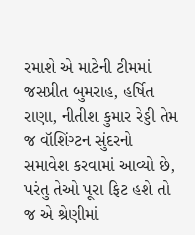રમાશે એ માટેની ટીમમાં જસપ્રીત બુમરાહ, હર્ષિત રાણા, નીતીશ કુમાર રેડ્ડી તેમ જ વૉશિંગ્ટન સુંદરનો સમાવેશ કરવામાં આવ્યો છે, પરંતુ તેઓ પૂરા ફિટ હશે તો જ એ શ્રેણીમાં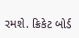રમશે. ક્રિકેટ બોર્ડ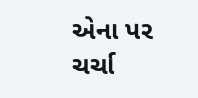એના પર ચર્ચા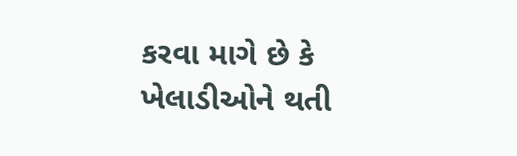કરવા માગે છે કે ખેલાડીઓને થતી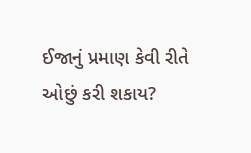ઈજાનું પ્રમાણ કેવી રીતે ઓછું કરી શકાય?